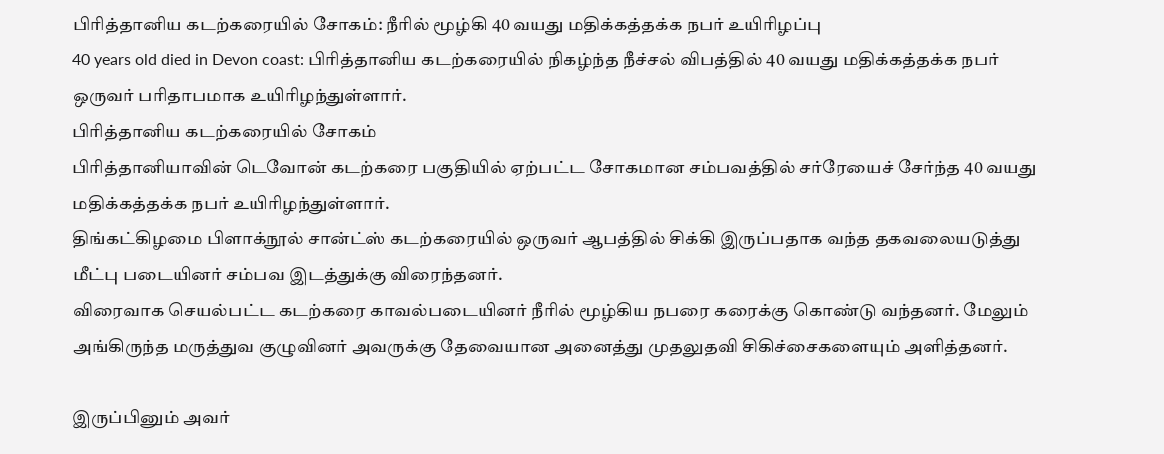பிரித்தானிய கடற்கரையில் சோகம்: நீரில் மூழ்கி 40 வயது மதிக்கத்தக்க நபர் உயிரிழப்பு
40 years old died in Devon coast: பிரித்தானிய கடற்கரையில் நிகழ்ந்த நீச்சல் விபத்தில் 40 வயது மதிக்கத்தக்க நபர் ஒருவர் பரிதாபமாக உயிரிழந்துள்ளார்.
பிரித்தானிய கடற்கரையில் சோகம்
பிரித்தானியாவின் டெவோன் கடற்கரை பகுதியில் ஏற்பட்ட சோகமான சம்பவத்தில் சர்ரேயைச் சேர்ந்த 40 வயது மதிக்கத்தக்க நபர் உயிரிழந்துள்ளார்.
திங்கட்கிழமை பிளாக்நூல் சான்ட்ஸ் கடற்கரையில் ஒருவர் ஆபத்தில் சிக்கி இருப்பதாக வந்த தகவலையடுத்து மீட்பு படையினர் சம்பவ இடத்துக்கு விரைந்தனர்.
விரைவாக செயல்பட்ட கடற்கரை காவல்படையினர் நீரில் மூழ்கிய நபரை கரைக்கு கொண்டு வந்தனர். மேலும் அங்கிருந்த மருத்துவ குழுவினர் அவருக்கு தேவையான அனைத்து முதலுதவி சிகிச்சைகளையும் அளித்தனர்.

இருப்பினும் அவர்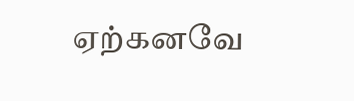ஏற்கனவே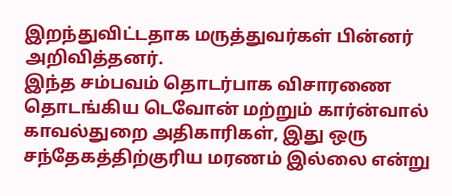இறந்துவிட்டதாக மருத்துவர்கள் பின்னர் அறிவித்தனர்.
இந்த சம்பவம் தொடர்பாக விசாரணை தொடங்கிய டெவோன் மற்றும் கார்ன்வால் காவல்துறை அதிகாரிகள், இது ஒரு சந்தேகத்திற்குரிய மரணம் இல்லை என்று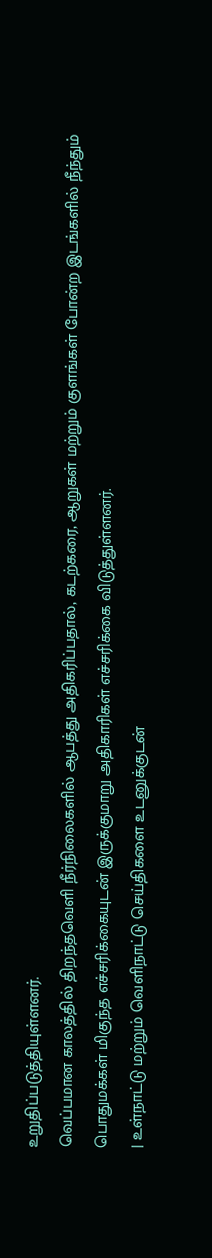உறுதிப்படுத்தியுள்ளனர்.
வெப்பமான காலத்தில் திறந்தவெளி நீர்நிலைகளில் ஆபத்து அதிகரிப்பதால், கடற்கரை, ஆறுகள் மற்றும் குளங்கள் போன்ற இடங்களில் நீந்தும் பொதுமக்கள் மிகுந்த எச்சரிக்கையுடன் இருக்குமாறு அதிகாரிகள் எச்சரிக்கை விடுத்துள்ளனர்.
| உள்நாட்டு மற்றும் வெளிநாட்டு செய்திகளை உடனுக்குடன்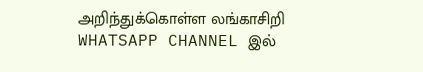அறிந்துக்கொள்ள லங்காசிறி WHATSAPP CHANNEL இல்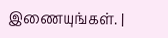இணையுங்கள். |